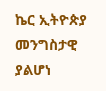ኬር ኢትዮጵያ መንግስታዊ ያልሆነ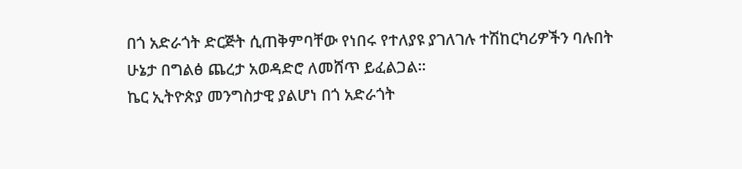በጎ አድራጎት ድርጅት ሲጠቅምባቸው የነበሩ የተለያዩ ያገለገሉ ተሽከርካሪዎችን ባሉበት ሁኔታ በግልፅ ጨረታ አወዳድሮ ለመሸጥ ይፈልጋል፡፡
ኬር ኢትዮጵያ መንግስታዊ ያልሆነ በጎ አድራጎት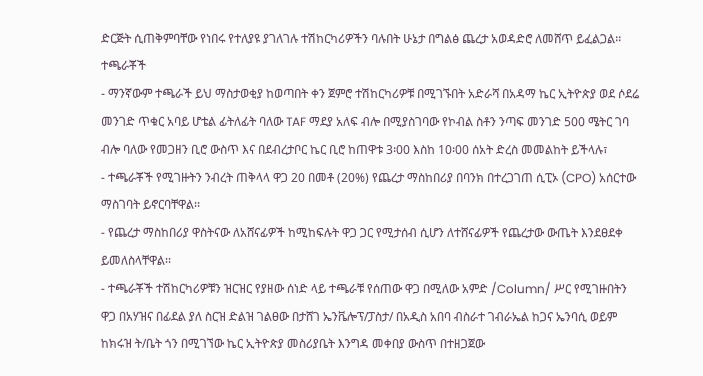ድርጅት ሲጠቅምባቸው የነበሩ የተለያዩ ያገለገሉ ተሽከርካሪዎችን ባሉበት ሁኔታ በግልፅ ጨረታ አወዳድሮ ለመሸጥ ይፈልጋል፡፡
ተጫራቾች
- ማንኛውም ተጫራች ይህ ማስታወቂያ ከወጣበት ቀን ጀምሮ ተሽከርካሪዎቹ በሚገኙበት አድራሻ በአዳማ ኬር ኢትዮጵያ ወደ ሶደሬ መንገድ ጥቁር አባይ ሆቴል ፊትለፊት ባለው TAF ማደያ አለፍ ብሎ በሚያስገባው የኮብል ስቶን ንጣፍ መንገድ 500 ሜትር ገባ ብሎ ባለው የመጋዘን ቢሮ ውስጥ እና በደብረታቦር ኬር ቢሮ ከጠዋቱ 3፡00 እስከ 10፡00 ሰአት ድረስ መመልከት ይችላሉ፣
- ተጫራቾች የሚገዙትን ንብረት ጠቅላላ ዋጋ 20 በመቶ (20%) የጨረታ ማስከበሪያ በባንክ በተረጋገጠ ሲፒኦ (CPO) አሰርተው ማስገባት ይኖርባቸዋል፡፡
- የጨረታ ማስከበሪያ ዋስትናው ለአሸናፊዎች ከሚከፍሉት ዋጋ ጋር የሚታሰብ ሲሆን ለተሸናፊዎች የጨረታው ውጤት እንደፀደቀ ይመለስላቸዋል፡፡
- ተጫራቾች ተሽከርካሪዎቹን ዝርዝር የያዘው ሰነድ ላይ ተጫራቹ የሰጠው ዋጋ በሚለው አምድ /Column/ ሥር የሚገዙበትን ዋጋ በአሃዝና በፊደል ያለ ስርዝ ድልዝ ገልፀው በታሸገ ኤንቬሎፕ/ፓስታ/ በአዲስ አበባ ብስራተ ገብራኤል ከጋና ኤንባሲ ወይም ከክሩዝ ት/ቤት ጎን በሚገኘው ኬር ኢትዮጵያ መስሪያቤት እንግዳ መቀበያ ውስጥ በተዘጋጀው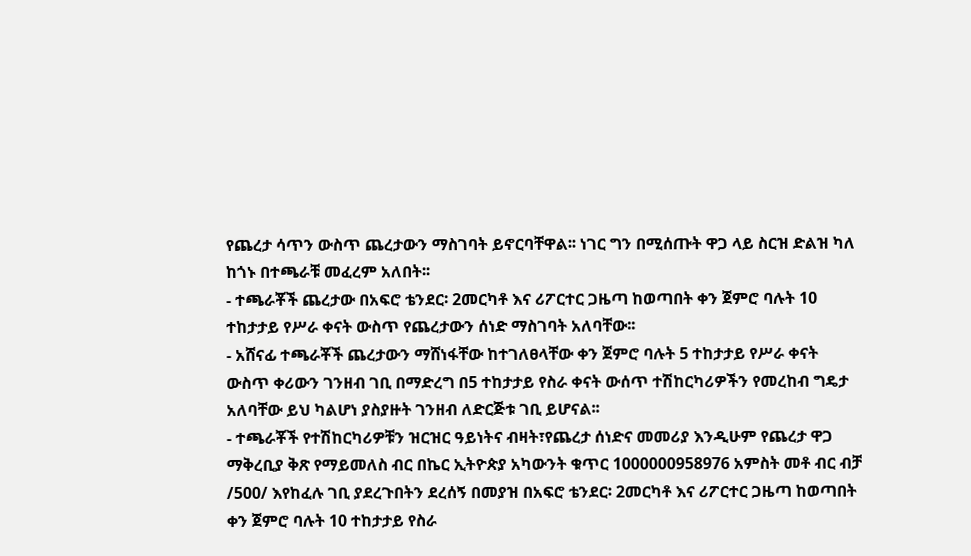የጨረታ ሳጥን ውስጥ ጨረታውን ማስገባት ይኖርባቸዋል፡፡ ነገር ግን በሚሰጡት ዋጋ ላይ ስርዝ ድልዝ ካለ ከጎኑ በተጫራቹ መፈረም አለበት፡፡
- ተጫራቾች ጨረታው በአፍሮ ቴንደር፡ 2መርካቶ እና ሪፖርተር ጋዜጣ ከወጣበት ቀን ጀምሮ ባሉት 10 ተከታታይ የሥራ ቀናት ውስጥ የጨረታውን ሰነድ ማስገባት አለባቸው፡፡
- አሸናፊ ተጫራቾች ጨረታውን ማሸነፋቸው ከተገለፀላቸው ቀን ጀምሮ ባሉት 5 ተከታታይ የሥራ ቀናት ውስጥ ቀሪውን ገንዘብ ገቢ በማድረግ በ5 ተከታታይ የስራ ቀናት ውሰጥ ተሽከርካሪዎችን የመረከብ ግዴታ አለባቸው ይህ ካልሆነ ያስያዙት ገንዘብ ለድርጅቱ ገቢ ይሆናል፡፡
- ተጫራቾች የተሽከርካሪዎቹን ዝርዝር ዓይነትና ብዛት፣የጨረታ ሰነድና መመሪያ እንዲሁም የጨረታ ዋጋ ማቅረቢያ ቅጽ የማይመለስ ብር በኬር ኢትዮጵያ አካውንት ቁጥር 1000000958976 አምስት መቶ ብር ብቻ /500/ እየከፈሉ ገቢ ያደረጉበትን ደረሰኝ በመያዝ በአፍሮ ቴንደር፡ 2መርካቶ እና ሪፖርተር ጋዜጣ ከወጣበት ቀን ጀምሮ ባሉት 10 ተከታታይ የስራ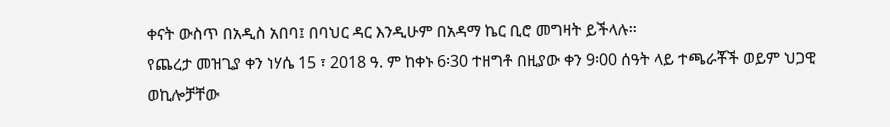ቀናት ውስጥ በአዲስ አበባ፤ በባህር ዳር እንዲሁም በአዳማ ኬር ቢሮ መግዛት ይችላሉ፡፡
የጨረታ መዝጊያ ቀን ነሃሴ 15 ፣ 2018 ዓ. ም ከቀኑ 6፡30 ተዘግቶ በዚያው ቀን 9፡00 ሰዓት ላይ ተጫራቾች ወይም ህጋዊ ወኪሎቻቸው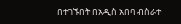በተገኙበት በአዲስ አበባ ብስራተ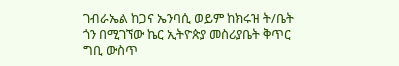ገብራኤል ከጋና ኤንባሲ ወይም ከክሩዝ ት/ቤት ጎን በሚገኘው ኬር ኢትዮጵያ መስሪያቤት ቅጥር ግቢ ውስጥ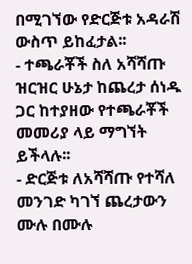በሚገኘው የድርጅቱ አዳራሽ ውስጥ ይከፈታል፡፡
- ተጫራቾች ስለ አሻሻጡ ዝርዝር ሁኔታ ከጨረታ ሰነዱ ጋር ከተያዘው የተጫራቾች መመሪያ ላይ ማግኘት ይችላሉ፡፡
- ድርጅቱ ለአሻሻጡ የተሻለ መንገድ ካገኘ ጨረታውን ሙሉ በሙሉ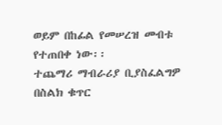ወይም በከፊል የመሠረዝ መብቱ የተጠበቀ ነው፡፡
ተጨማሪ ማብራሪያ ቢያስፈልግዎ በስልክ ቁጥር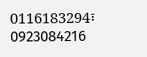0116183294፣ 0923084216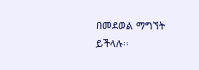በመደወል ማግኘት ይችላሉ፡፡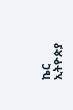ኬር ኢትዮጵያ